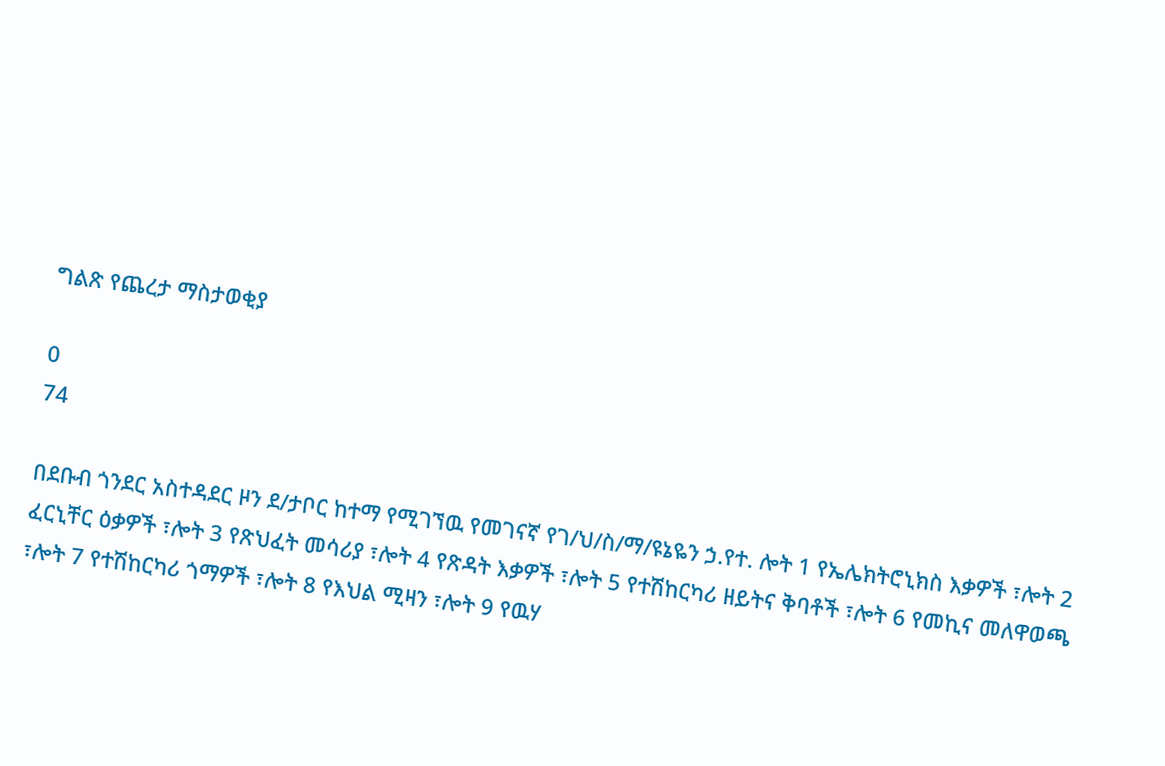ግልጽ የጨረታ ማስታወቂያ

0
74

በደቡብ ጎንደር አስተዳደር ዞን ደ/ታቦር ከተማ የሚገኘዉ የመገናኛ የገ/ህ/ስ/ማ/ዩኔዬን ኃ.የተ. ሎት 1 የኤሌክትሮኒክስ እቃዎች ፣ሎት 2  ፈርኒቸር ዕቃዎች ፣ሎት 3 የጽህፈት መሳሪያ ፣ሎት 4 የጽዳት እቃዎች ፣ሎት 5 የተሽከርካሪ ዘይትና ቅባቶች ፣ሎት 6 የመኪና መለዋወጫ ፣ሎት 7 የተሽከርካሪ ጎማዎች ፣ሎት 8 የእህል ሚዛን ፣ሎት 9 የዉሃ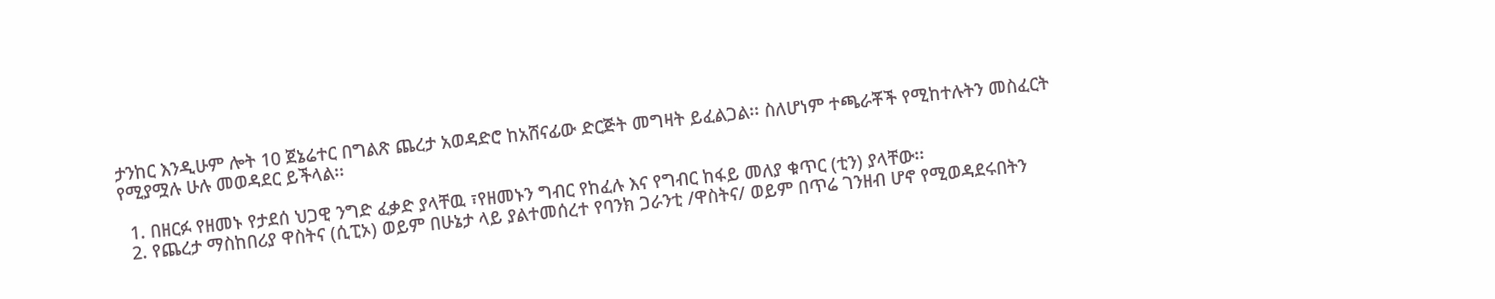ታንከር እንዲሁም ሎት 10 ጀኔሬተር በግልጽ ጨረታ አወዳድሮ ከአሸናፊው ድርጅት መግዛት ይፈልጋል፡፡ ስለሆነም ተጫራቾች የሚከተሉትን መስፈርት የሚያሟሉ ሁሉ መወዳደር ይችላል፡፡

  1. በዘርፉ የዘመኑ የታደሰ ህጋዊ ንግድ ፈቃድ ያላቸዉ ፣የዘመኑን ግብር የከፈሉ እና የግብር ከፋይ መለያ ቁጥር (ቲን) ያላቸው፡፡
  2. የጨረታ ማስከበሪያ ዋስትና (ሲፒኦ) ወይም በሁኔታ ላይ ያልተመሰረተ የባንክ ጋራንቲ /ዋስትና/ ወይም በጥሬ ገንዘብ ሆኖ የሚወዳደሩበትን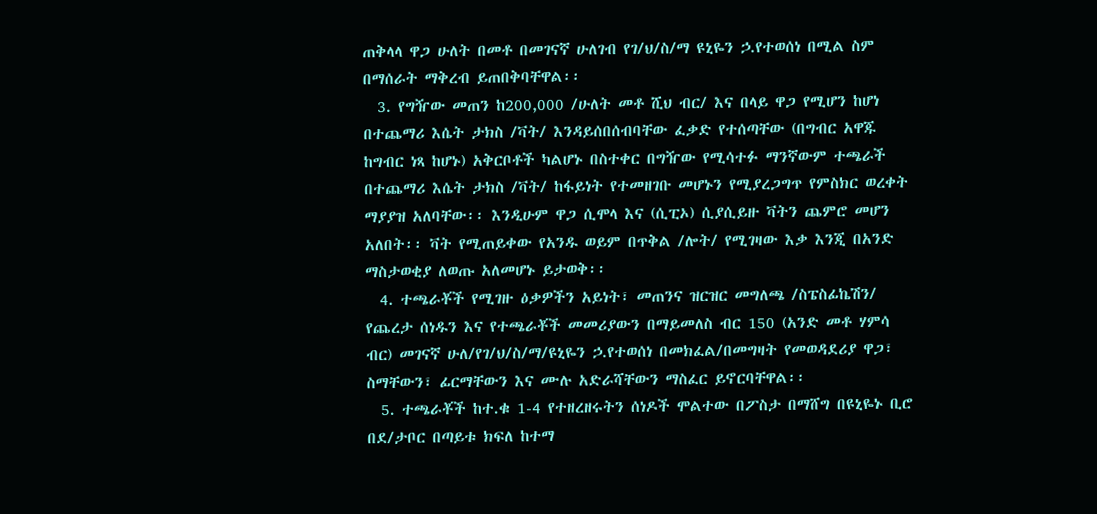ጠቅላላ ዋጋ ሁለት በመቶ በመገናኛ ሁለገብ የገ/ህ/ስ/ማ ዩኒዬን ኃ.የተወሰነ በሚል ስም በማሰራት ማቅረብ ይጠበቅባቸዋል፡፡
  3. የግዥው መጠን ከ200,000 /ሁለት መቶ ሺህ ብር/ እና በላይ ዋጋ የሚሆን ከሆነ በተጨማሪ እሴት ታክስ /ቫት/ እንዳይሰበሰብባቸው ፈቃድ የተሰጣቸው (በግብር አዋጁ ከግብር ነጻ ከሆኑ) አቅርቦቶች ካልሆኑ በስተቀር በግዥው የሚሳተፉ ማንኛውም ተጫራች በተጨማሪ እሴት ታክስ /ቫት/ ከፋይነት የተመዘገቡ መሆኑን የሚያረጋግጥ የምስክር ወረቀት ማያያዝ አለባቸው፡፡ እንዲሁም ዋጋ ሲሞላ እና (ሲፒኦ) ሲያሲይዙ ቫትን ጨምሮ መሆን አለበት፡፡ ቫት የሚጠይቀው የአንዱ ወይም በጥቅል /ሎት/ የሚገዛው እቃ እንጂ በአንድ ማስታወቂያ ለወጡ አለመሆኑ ይታወቅ፡፡
  4. ተጫራቾች የሚገዙ ዕቃዎችን አይነት፣ መጠንና ዝርዝር መግለጫ /ስፔስፊኬሽን/ የጨረታ ሰነዱን እና የተጫራቾች መመሪያውን በማይመለስ ብር 150 (አንድ መቶ ሃምሳ ብር) መገናኛ ሁለ/የገ/ህ/ስ/ማ/ዩኒዬን ኃ.የተወሰነ በመክፈል/በመግዛት የመወዳደሪያ ዋጋ፣ ስማቸውን፣ ፊርማቸውን እና ሙሉ አድራሻቸውን ማስፈር ይኖርባቸዋል፡፡
  5. ተጫራቾች ከተ.ቁ 1-4 የተዘረዘሩትን ሰነዶች ሞልተው በፖስታ በማሸግ በዩኒዬኑ ቢሮ በደ/ታቦር በጣይቱ ክፍለ ከተማ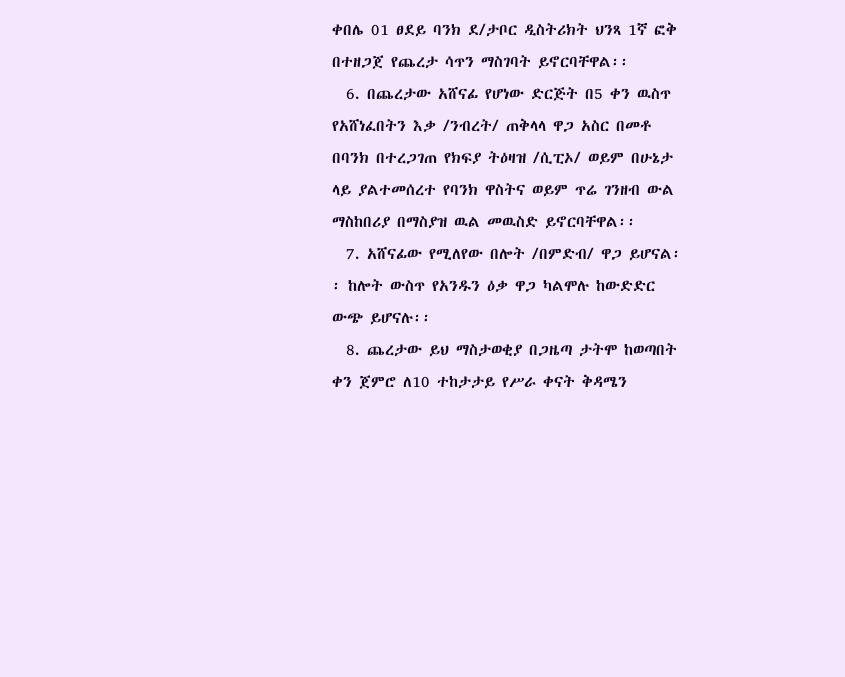ቀበሌ 01 ፀደይ ባንክ ደ/ታቦር ዲስትሪክት ህንጻ 1ኛ ፎቅ በተዘጋጀ የጨረታ ሳጥን ማስገባት ይኖርባቸዋል፡፡
  6. በጨረታው አሸናፊ የሆነው ድርጅት በ5 ቀን ዉስጥ የአሸነፈበትን እቃ /ንብረት/ ጠቅላላ ዋጋ አስር በመቶ በባንክ በተረጋገጠ የክፍያ ትዕዛዝ /ሲፒኦ/ ወይም በሁኔታ ላይ ያልተመሰረተ የባንክ ዋስትና ወይም ጥሬ ገንዘብ ውል ማስከበሪያ በማስያዝ ዉል መዉስድ ይኖርባቸዋል፡፡
  7. አሸናፊው የሚለየው በሎት /በምድብ/ ዋጋ ይሆናል፡፡ ከሎት ውስጥ የአንዱን ዕቃ ዋጋ ካልሞሉ ከውድድር ውጭ ይሆናሉ፡፡
  8. ጨረታው ይህ ማስታወቂያ በጋዜጣ ታትሞ ከወጣበት ቀን ጀምሮ ለ10 ተከታታይ የሥራ ቀናት ቅዳሜን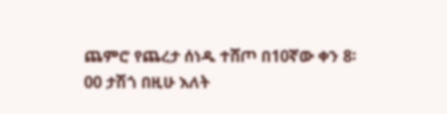ጨምሮ የጨረታ ሰነዱ ተሸጦ በ10ኛው ቀን 8፡00 ታሽጎ በዚሁ እለት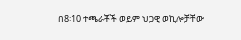በ8፡10 ተጫራቾች ወይም ህጋዊ ወኪሎቻቸው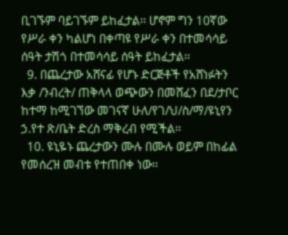ቢገኙም ባይገኙም ይከፈታል፡፡ ሆኖም ግን 10ኛው የሥራ ቀን ካልሆነ በቀጣዩ የሥራ ቀን በተመሳሳይ ሰዓት ታሽጎ በተመሳሳይ ሰዓት ይከፈታል፡፡
  9. በጨረታው አሸናፊ የሆኑ ድርጅቶች የአሸነፉትን እቃ /ንብረት/ ጠቅላላ ወጭውን በመሸፈን በደ/ታቦር ከተማ ከሚገኘው መገናኛ ሁለ/የገ/ህ/ስ/ማ/ዩኒየን ኃ.የተ ጽ/ቤት ድረስ ማቅረብ የሚችል፡፡
  10. ዩኒዬኑ ጨረታውን ሙሉ በሙሉ ወይም በከፊል የመሰረዝ መብቱ የተጠበቀ ነው፡፡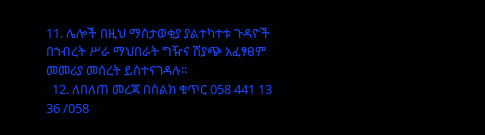11. ሌሎች በዚህ ማስታወቂያ ያልተካተቱ ጉዳዮች በኀብረት ሥራ ማህበራት ግዥና ሽያጭ አፈፃፀም መመሪያ መሰረት ይስተናገዳሉ፡፡
  12. ለበለጠ መረጃ በስልክ ቁጥር 058 441 13 36 /058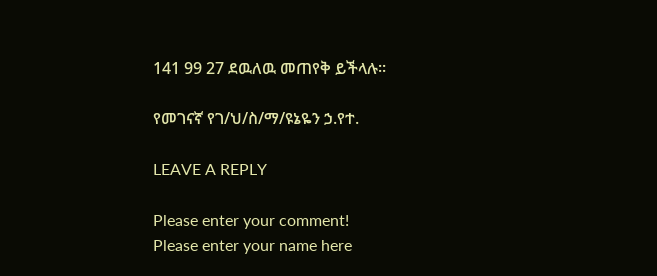141 99 27 ደዉለዉ መጠየቅ ይችላሉ፡፡

የመገናኛ የገ/ህ/ስ/ማ/ዩኔዬን ኃ.የተ.

LEAVE A REPLY

Please enter your comment!
Please enter your name here